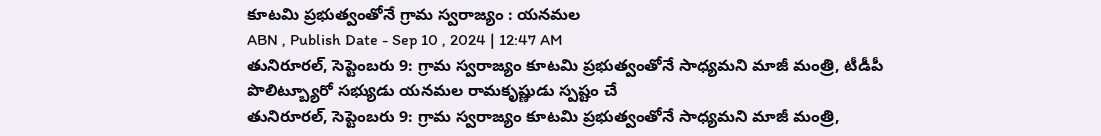కూటమి ప్రభుత్వంతోనే గ్రామ స్వరాజ్యం : యనమల
ABN , Publish Date - Sep 10 , 2024 | 12:47 AM
తునిరూరల్, సెప్టెంబరు 9: గ్రామ స్వరాజ్యం కూటమి ప్రభుత్వంతోనే సాధ్యమని మాజీ మంత్రి, టీడీపీ పొలిట్బ్యూరో సభ్యుడు యనమల రామకృష్ణుడు స్పష్టం చే
తునిరూరల్, సెప్టెంబరు 9: గ్రామ స్వరాజ్యం కూటమి ప్రభుత్వంతోనే సాధ్యమని మాజీ మంత్రి,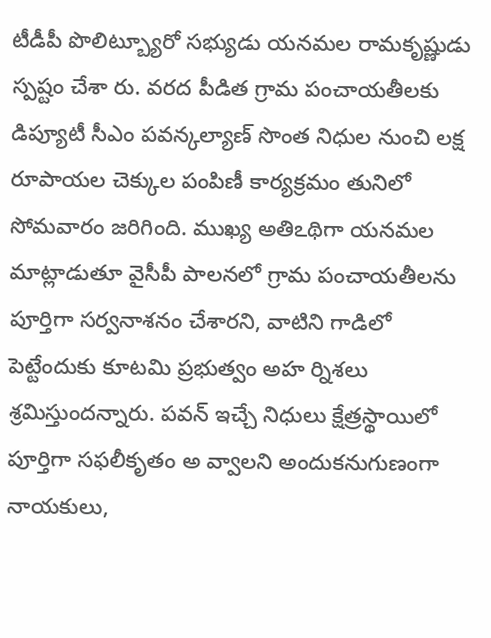టీడీపీ పొలిట్బ్యూరో సభ్యుడు యనమల రామకృష్ణుడు స్పష్టం చేశా రు. వరద పీడిత గ్రామ పంచాయతీలకు డిప్యూటీ సీఎం పవన్కల్యాణ్ సొంత నిధుల నుంచి లక్ష రూపాయల చెక్కుల పంపిణీ కార్యక్రమం తునిలో సోమవారం జరిగింది. ముఖ్య అతిఽథిగా యనమల మాట్లాడుతూ వైసీపీ పాలనలో గ్రామ పంచాయతీలను పూర్తిగా సర్వనాశనం చేశారని, వాటిని గాడిలో పెట్టేందుకు కూటమి ప్రభుత్వం అహ ర్నిశలు శ్రమిస్తుందన్నారు. పవన్ ఇచ్చే నిధులు క్షేత్రస్థాయిలో పూర్తిగా సఫలీకృతం అ వ్వాలని అందుకనుగుణంగా నాయకులు,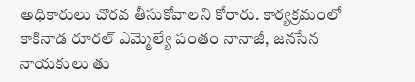అధికారులు చొరవ తీసుకోవాలని కోరారు. కార్యక్రమంలో కాకినాడ రూరల్ ఎమ్మెల్యే పంతం నానాజీ, జనసేన నాయకులు తు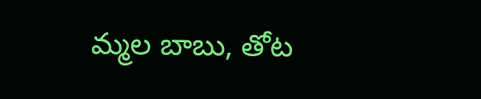మ్మల బాబు, తోట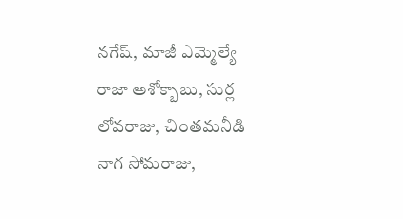నగేష్, మాజీ ఎమ్మెల్యే రాజా అశోక్బాబు, సుర్ల లోవరాజు, చింతమనీడి నాగ సోమరాజు,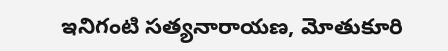ఇనిగంటి సత్యనారాయణ, మోతుకూరి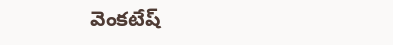వెంకటేష్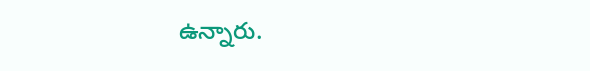ఉన్నారు.